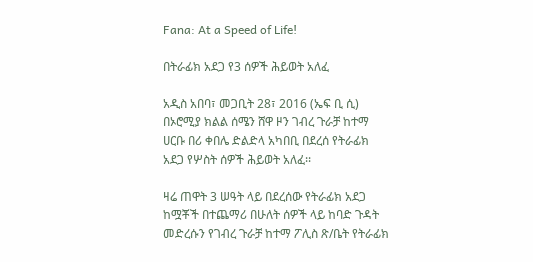Fana: At a Speed of Life!

በትራፊክ አደጋ የ3 ሰዎች ሕይወት አለፈ

አዲስ አበባ፣ መጋቢት 28፣ 2016 (ኤፍ ቢ ሲ) በኦሮሚያ ክልል ሰሜን ሸዋ ዞን ገብረ ጉራቻ ከተማ ሀርቡ በሪ ቀበሌ ድልድላ አካበቢ በደረሰ የትራፊክ አደጋ የሦስት ሰዎች ሕይወት አለፈ፡፡

ዛሬ ጠዋት 3 ሠዓት ላይ በደረሰው የትራፊክ አደጋ ከሟቾች በተጨማሪ በሁለት ሰዎች ላይ ከባድ ጉዳት መድረሱን የገብረ ጉራቻ ከተማ ፖሊስ ጽ/ቤት የትራፊክ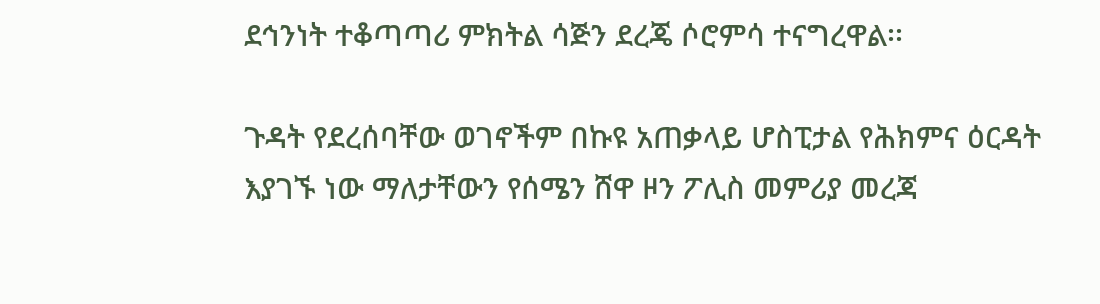ደኅንነት ተቆጣጣሪ ምክትል ሳጅን ደረጄ ሶሮምሳ ተናግረዋል፡፡

ጉዳት የደረሰባቸው ወገኖችም በኩዩ አጠቃላይ ሆስፒታል የሕክምና ዕርዳት እያገኙ ነው ማለታቸውን የሰሜን ሸዋ ዞን ፖሊስ መምሪያ መረጃ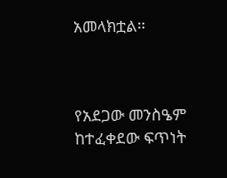አመላክቷል፡፡



የአደጋው መንስዔም ከተፈቀደው ፍጥነት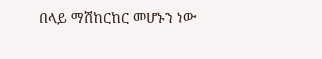በላይ ማሽከርከር መሆኑን ነው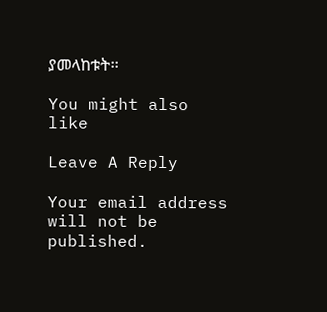ያመላከቱት፡፡

You might also like

Leave A Reply

Your email address will not be published.